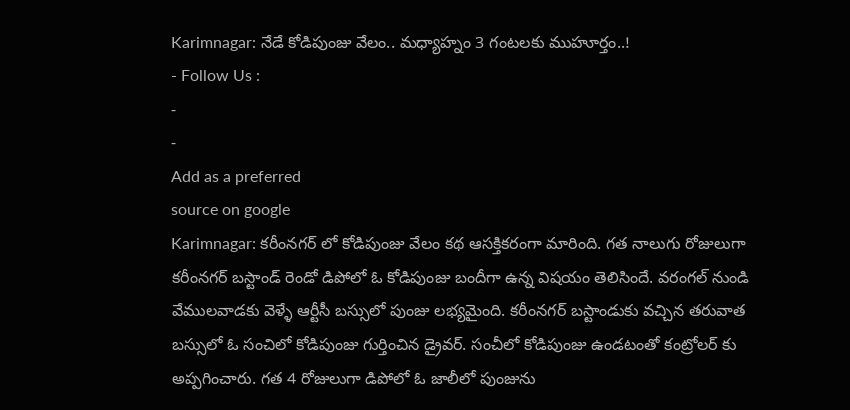Karimnagar: నేడే కోడిపుంజు వేలం.. మధ్యాహ్నం 3 గంటలకు ముహూర్తం..!
- Follow Us :
-
-
Add as a preferred
source on google
Karimnagar: కరీంనగర్ లో కోడిపుంజు వేలం కథ ఆసక్తికరంగా మారింది. గత నాలుగు రోజులుగా కరీంనగర్ బస్టాండ్ రెండో డిపోలో ఓ కోడిపుంజు బందీగా ఉన్న విషయం తెలిసిందే. వరంగల్ నుండి వేములవాడకు వెళ్ళే ఆర్టీసీ బస్సులో పుంజు లభ్యమైంది. కరీంనగర్ బస్టాండుకు వచ్చిన తరువాత బస్సులో ఓ సంచిలో కోడిపుంజు గుర్తించిన డ్రైవర్. సంచీలో కోడిపుంజు ఉండటంతో కంట్రోలర్ కు అప్పగించారు. గత 4 రోజులుగా డిపోలో ఓ జాలీలో పుంజును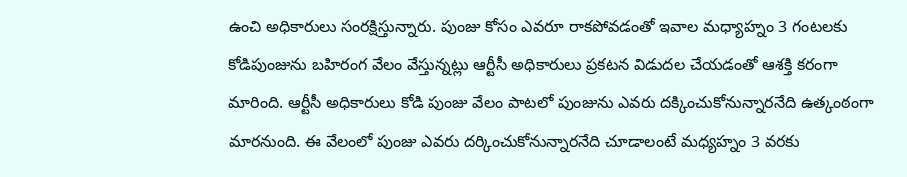ఉంచి అధికారులు సంరక్షిస్తున్నారు. పుంజు కోసం ఎవరూ రాకపోవడంతో ఇవాల మధ్యాహ్నం 3 గంటలకు కోడిపుంజును బహిరంగ వేలం వేస్తున్నట్లు ఆర్టీసీ అధికారులు ప్రకటన విడుదల చేయడంతో ఆశక్తి కరంగా మారింది. ఆర్టీసీ అధికారులు కోడి పుంజు వేలం పాటలో పుంజును ఎవరు దక్కించుకోనున్నారనేది ఉత్కంఠంగా మారనుంది. ఈ వేలంలో పుంజు ఎవరు దర్కించుకోనున్నారనేది చూడాలంటే మధ్యహ్నం 3 వరకు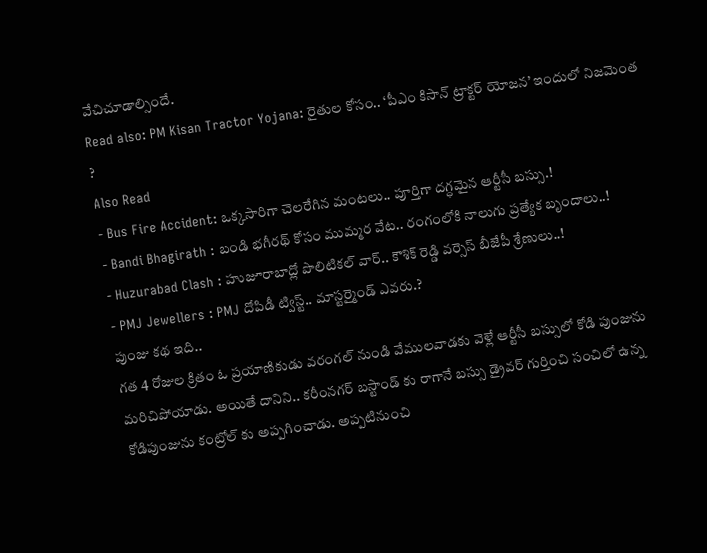వేచిచూడాల్సిందే.
Read also: PM Kisan Tractor Yojana: రైతుల కోసం.. ‘పీఎం కిసాన్ ట్రాక్టర్ యోజన’ ఇందులో నిజమెంత ?
Also Read
- Bus Fire Accident: ఒక్కసారిగా చెలరేగిన మంటలు.. పూర్తిగా దగ్ధమైన ఆర్టీసీ బస్సు.!
- Bandi Bhagirath : బండి భగీరథ్ కోసం ముమ్మర వేట.. రంగంలోకి నాలుగు ప్రత్యేక బృందాలు..!
- Huzurabad Clash : హుజూరాబాద్లో పొలిటికల్ వార్.. కౌశిక్ రెడ్డి వర్సెస్ బీజేపీ శ్రేణులు..!
- PMJ Jewellers : PMJ దోపిడీ ట్విస్ట్.. మాస్టర్మైండ్ ఎవరు.?
పుంజు కథ ఇది..
గత 4 రోజుల క్రితం ఓ ప్రయాణికుడు వరంగల్ నుండి వేములవాడకు వెళ్లే ఆర్టీసీ బస్సులో కోడి పుంజును మరిచిపోయాడు. అయితే దానిని.. కరీంనగర్ బస్టాండ్ కు రాగానే బస్సు డ్రైవర్ గుర్తించి సంచిలో ఉన్న కోడిపుంజును కంట్రోల్ కు అప్పగించాడు. అప్పటినుంచి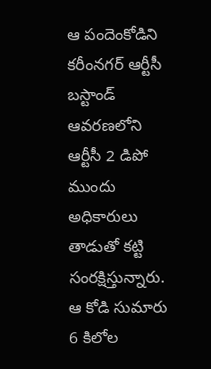ఆ పందెంకోడిని కరీంనగర్ ఆర్టీసీ బస్టాండ్ ఆవరణలోని ఆర్టీసీ 2 డిపో ముందు అధికారులు తాడుతో కట్టి సంరక్షిస్తున్నారు. ఆ కోడి సుమారు 6 కిలోల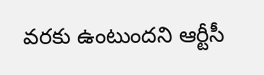వరకు ఉంటుందని ఆర్టీసీ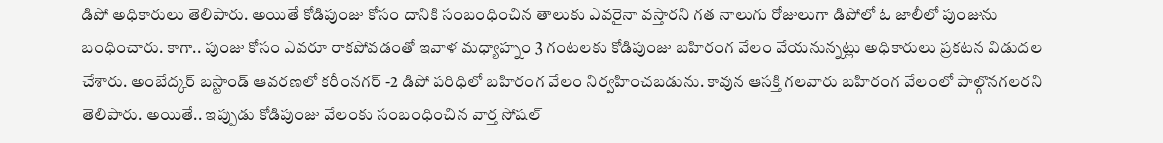డిపో అధికారులు తెలిపారు. అయితే కోడిపుంజు కోసం దానికి సంబంధించిన తాలుకు ఎవరైనా వస్తారని గత నాలుగు రోజులుగా డిపోలో ఓ జాలీలో పుంజును బంధించారు. కాగా.. పుంజు కోసం ఎవరూ రాకపోవడంతో ఇవాళ మధ్యాహ్నం 3 గంటలకు కోడిపుంజు బహిరంగ వేలం వేయనున్నట్లు అధికారులు ప్రకటన విడుదల చేశారు. అంబేద్కర్ బస్టాండ్ ఆవరణలో కరీంనగర్ -2 డిపో పరిధిలో బహిరంగ వేలం నిర్వహించబడును. కావున ఆసక్తి గలవారు బహిరంగ వేలంలో పాల్గొనగలరని తెలిపారు. అయితే.. ఇప్పుడు కోడిపుంజు వేలంకు సంబంధించిన వార్త సోషల్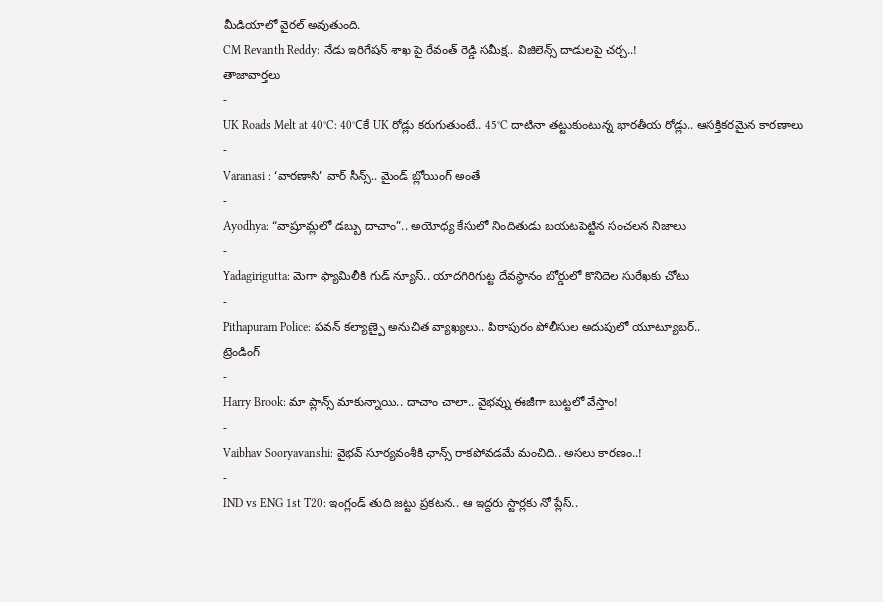మీడియాలో వైరల్ అవుతుంది.
CM Revanth Reddy: నేడు ఇరిగేషన్ శాఖ పై రేవంత్ రెడ్డి సమీక్ష.. విజిలెన్స్ దాడులపై చర్చ..!
తాజావార్తలు
-
UK Roads Melt at 40°C: 40°Cకే UK రోడ్లు కరుగుతుంటే.. 45°C దాటినా తట్టుకుంటున్న భారతీయ రోడ్లు.. ఆసక్తికరమైన కారణాలు
-
Varanasi : ‘వారణాసి’ వార్ సీన్స్.. మైండ్ బ్లోయింగ్ అంతే
-
Ayodhya: “వాష్రూమ్లలో డబ్బు దాచాం”.. అయోధ్య కేసులో నిందితుడు బయటపెట్టిన సంచలన నిజాలు
-
Yadagirigutta: మెగా ఫ్యామిలీకి గుడ్ న్యూస్.. యాదగిరిగుట్ట దేవస్థానం బోర్డులో కొనిదెల సురేఖకు చోటు
-
Pithapuram Police: పవన్ కల్యాణ్పై అనుచిత వ్యాఖ్యలు.. పిఠాపురం పోలీసుల అదుపులో యూట్యూబర్..
ట్రెండింగ్
-
Harry Brook: మా ప్లాన్స్ మాకున్నాయి.. దాచాం చాలా.. వైభవ్ను ఈజీగా బుట్టలో వేస్తాం!
-
Vaibhav Sooryavanshi: వైభవ్ సూర్యవంశీకి ఛాన్స్ రాకపోవడమే మంచిది.. అసలు కారణం..!
-
IND vs ENG 1st T20: ఇంగ్లండ్ తుది జట్టు ప్రకటన.. ఆ ఇద్దరు స్టార్లకు నో ప్లేస్..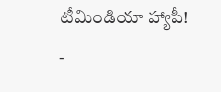టీమిండియా హ్యాపీ!
-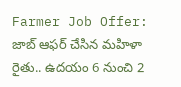Farmer Job Offer: జాబ్ ఆఫర్ చేసిన మహిళా రైతు.. ఉదయం 6 నుంచి 2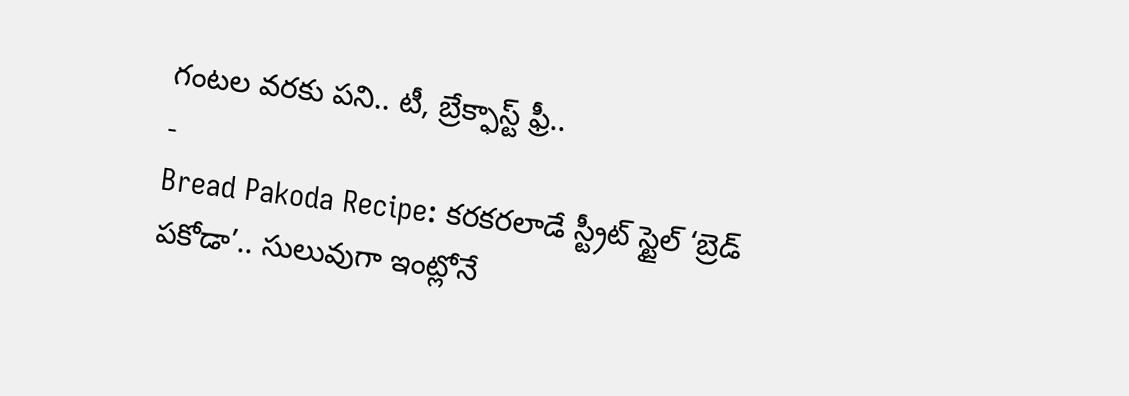గంటల వరకు పని.. టీ, బ్రేక్ఫాస్ట్ ఫ్రీ..
-
Bread Pakoda Recipe: కరకరలాడే స్ట్రీట్ స్టైల్ ‘బ్రెడ్ పకోడా’.. సులువుగా ఇంట్లోనే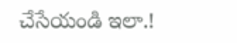చేసేయండి ఇలా.!